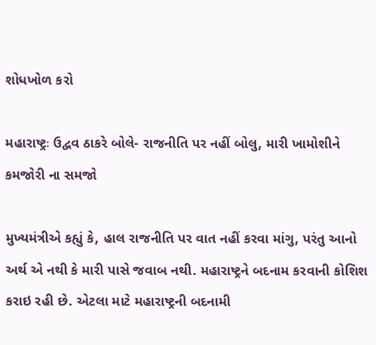શોધખોળ કરો

મહારાષ્ટ્રઃ ઉદ્વવ ઠાકરે બોલે- રાજનીતિ પર નહીં બોલુ, મારી ખામોશીને કમજોરી ના સમજો

મુખ્યમંત્રીએ કહ્યું કે, હાલ રાજનીતિ પર વાત નહીં કરવા માંગુ, પરંતુ આનો અર્થ એ નથી કે મારી પાસે જવાબ નથી. મહારાષ્ટ્રને બદનામ કરવાની કોશિશ કરાઇ રહી છે. એટલા માટે મહારાષ્ટ્રની બદનામી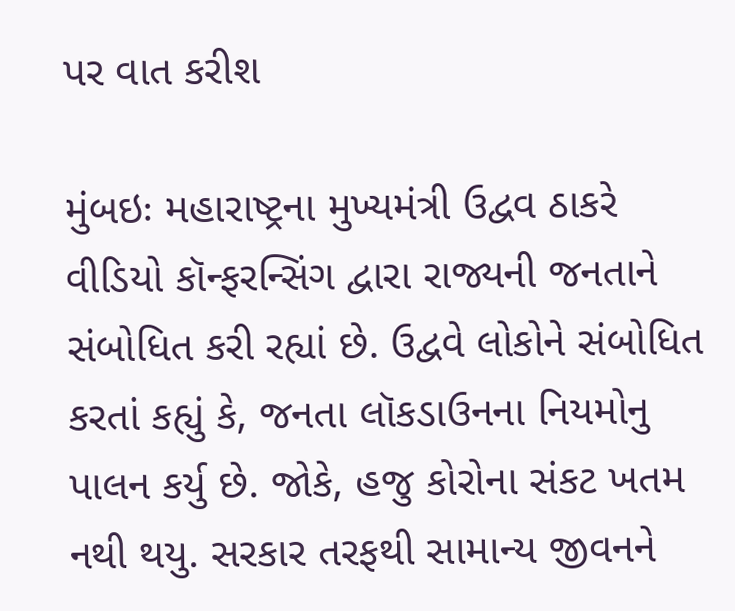પર વાત કરીશ

મુંબઇઃ મહારાષ્ટ્રના મુખ્યમંત્રી ઉદ્વવ ઠાકરે વીડિયો કૉન્ફરન્સિંગ દ્વારા રાજ્યની જનતાને સંબોધિત કરી રહ્યાં છે. ઉદ્વવે લોકોને સંબોધિત કરતાં કહ્યું કે, જનતા લૉકડાઉનના નિયમોનુ પાલન કર્યુ છે. જોકે, હજુ કોરોના સંકટ ખતમ નથી થયુ. સરકાર તરફથી સામાન્ય જીવનને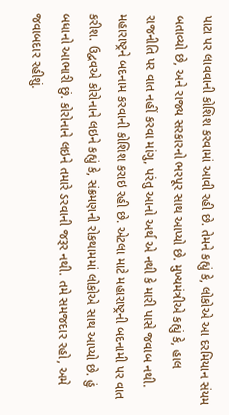પાટા પર લાવવાની કોશિશ કરવામાં આવી રહી છે. તેમને કહ્યું કે, લોકોએ આ દરમિયાન સંયમ બતાવ્યો છે, અને રાજ્ય સરકારનો ભરપૂર સાથ આપ્યો છે. મુખ્યમંત્રીએ કહ્યું કે, હાલ રાજનીતિ પર વાત નહીં કરવા માંગુ, પરંતુ આનો અર્થ એ નથી કે મારી પાસે જવાબ નથી. મહારાષ્ટ્રને બદનામ કરવાની કોશિશ કરાઇ રહી છે. એટલા માટે મહારાષ્ટ્રની બદનામી પર વાત કરીશ. ઉદ્વવએ કોરોનાને લઇને કહ્યું કે, સંક્રમણની રોકથામમાં લોકોએ સાથ આપ્યો છે. હું બધાનો આભારી છું. કોરોનાને લઇને તમારે ડરવાની જરૂર નથી. તમે સમજદાર રહો, અમે જવાબદાર રહીશું.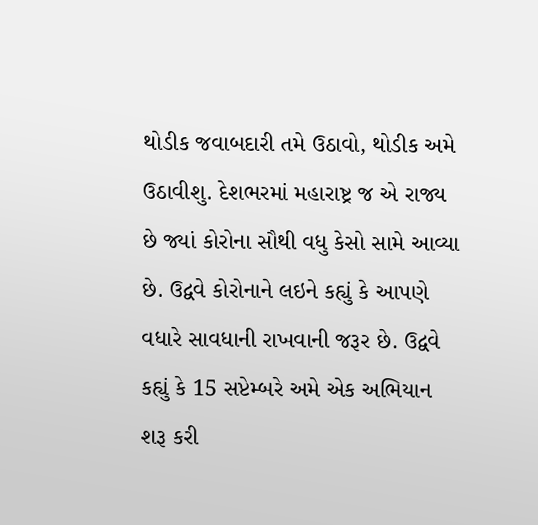થોડીક જવાબદારી તમે ઉઠાવો, થોડીક અમે ઉઠાવીશુ. દેશભરમાં મહારાષ્ટ્ર જ એ રાજ્ય છે જ્યાં કોરોના સૌથી વધુ કેસો સામે આવ્યા છે. ઉદ્વવે કોરોનાને લઇને કહ્યું કે આપણે વધારે સાવધાની રાખવાની જરૂર છે. ઉદ્વવે કહ્યું કે 15 સપ્ટેમ્બરે અમે એક અભિયાન શરૂ કરી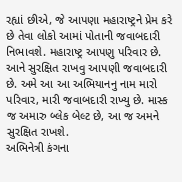રહ્યાં છીએ, જે આપણા મહારાષ્ટ્રને પ્રેમ કરે છે તેવા લોકો આમાં પોતાની જવાબદારી નિભાવશે. મહારાષ્ટ્ર આપણુ પરિવાર છે. આને સુરક્ષિત રાખવુ આપણી જવાબદારી છે. અમે આ આ અભિયાનનુ નામ મારો પરિવાર, મારી જવાબદારી રાખ્યુ છે. માસ્ક જ અમારુ બ્લેક બેલ્ટ છે, આ જ અમને સુરક્ષિત રાખશે.
અભિનેત્રી કંગના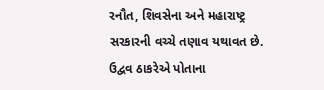રનૌત, શિવસેના અને મહારાષ્ટ્ર સરકારની વચ્ચે તણાવ યથાવત છે. ઉદ્વવ ઠાકરેએ પોતાના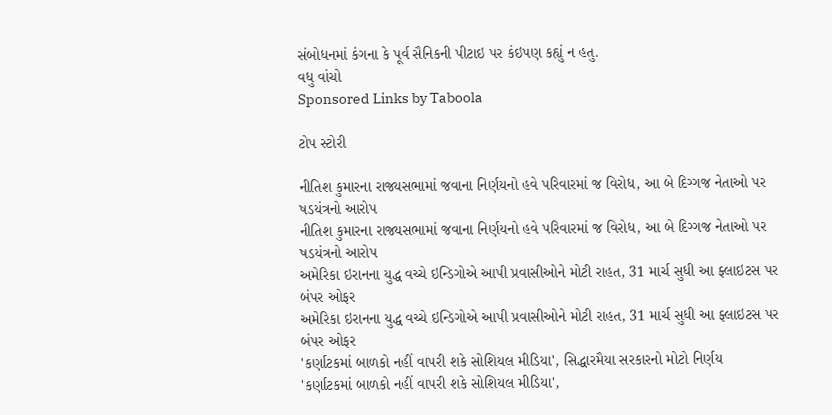સંબોધનમાં કંગના કે પૂર્વ સૈનિકની પીટાઇ પર કંઇપણ કહ્યું ન હતુ.
વધુ વાંચો
Sponsored Links by Taboola

ટોપ સ્ટોરી

નીતિશ કુમારના રાજ્યસભામાં જવાના નિર્ણયનો હવે પરિવારમાં જ વિરોધ, આ બે દિગ્ગજ નેતાઓ પર ષડયંત્રનો આરોપ
નીતિશ કુમારના રાજ્યસભામાં જવાના નિર્ણયનો હવે પરિવારમાં જ વિરોધ, આ બે દિગ્ગજ નેતાઓ પર ષડયંત્રનો આરોપ
અમેરિકા ઇરાનના યુદ્ધ વચ્ચે ઇન્ડિગોએ આપી પ્રવાસીઓને મોટી રાહત, 31 માર્ચ સુધી આ ફ્લાઇટસ પર બંપર ઓફર
અમેરિકા ઇરાનના યુદ્ધ વચ્ચે ઇન્ડિગોએ આપી પ્રવાસીઓને મોટી રાહત, 31 માર્ચ સુધી આ ફ્લાઇટસ પર બંપર ઓફર
'કર્ણાટકમાં બાળકો નહીં વાપરી શકે સોશિયલ મીડિયા', સિદ્ધારમૈયા સરકારનો મોટો નિર્ણય
'કર્ણાટકમાં બાળકો નહીં વાપરી શકે સોશિયલ મીડિયા',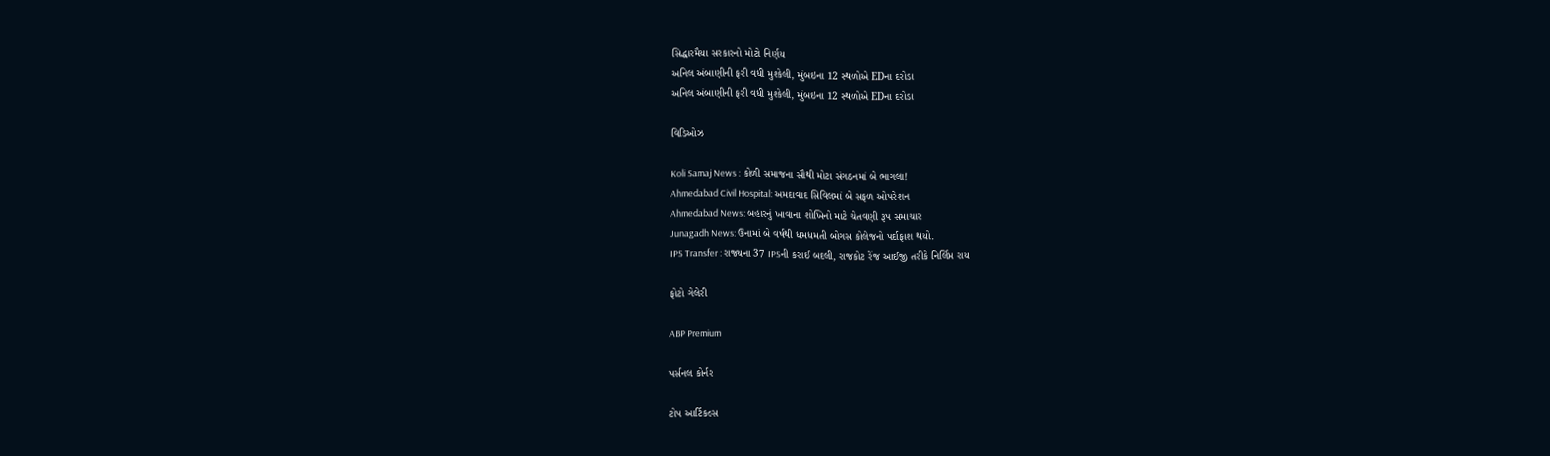સિદ્ધારમૈયા સરકારનો મોટો નિર્ણય
અનિલ અંબાણીની ફરી વધી મુશ્કેલી, મુંબઇના 12 સ્થળોએ EDના દરોડા
અનિલ અંબાણીની ફરી વધી મુશ્કેલી, મુંબઇના 12 સ્થળોએ EDના દરોડા

વિડિઓઝ

Koli Samaj News : કોળી સમાજના સૌથી મોટા સંગઠનમાં બે ભાગલા!
Ahmedabad Civil Hospital: અમદાવાદ સિવિલમાં બે સફળ ઓપરેશન
Ahmedabad News: બહારનું ખાવાના શોખિનો માટે ચેતવણી રૂપ સમાચાર
Junagadh News: ઉનામાં બે વર્ષથી ધમધમતી બોગસ કોલેજનો પર્દાફાશ થયો.
IPS Transfer : રાજ્યના 37 IPSની કરાઈ બદલી, રાજકોટ રેંજ આઈજી તરીકે નિર્લિપ્ત રાય

ફોટો ગેલેરી

ABP Premium

પર્સનલ કોર્નર

ટોપ આર્ટિકલ્સ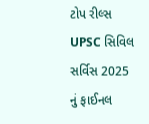ટોપ રીલ્સ
UPSC સિવિલ સર્વિસ 2025 નું ફાઈનલ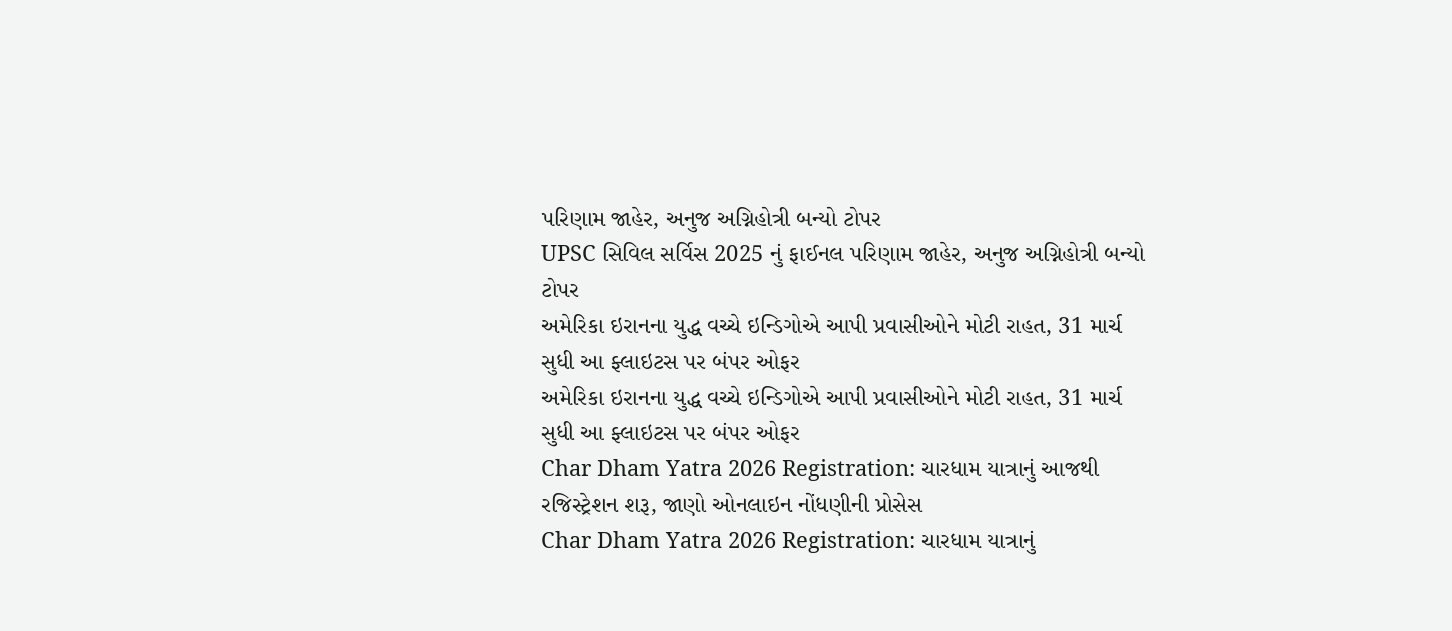પરિણામ જાહેર, અનુજ અગ્નિહોત્રી બન્યો ટોપર
UPSC સિવિલ સર્વિસ 2025 નું ફાઈનલ પરિણામ જાહેર, અનુજ અગ્નિહોત્રી બન્યો ટોપર
અમેરિકા ઇરાનના યુદ્ધ વચ્ચે ઇન્ડિગોએ આપી પ્રવાસીઓને મોટી રાહત, 31 માર્ચ સુધી આ ફ્લાઇટસ પર બંપર ઓફર
અમેરિકા ઇરાનના યુદ્ધ વચ્ચે ઇન્ડિગોએ આપી પ્રવાસીઓને મોટી રાહત, 31 માર્ચ સુધી આ ફ્લાઇટસ પર બંપર ઓફર
Char Dham Yatra 2026 Registration: ચારધામ યાત્રાનું આજથી રજિસ્ટ્રેશન શરૂ, જાણો ઓનલાઇન નોંધણીની પ્રોસેસ
Char Dham Yatra 2026 Registration: ચારધામ યાત્રાનું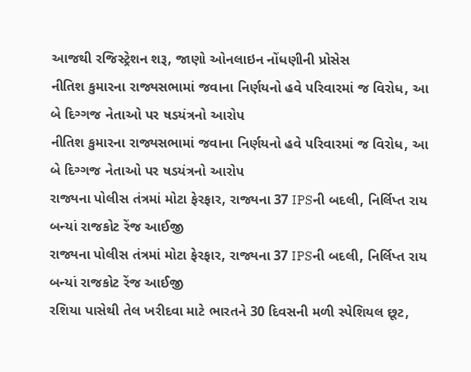આજથી રજિસ્ટ્રેશન શરૂ, જાણો ઓનલાઇન નોંધણીની પ્રોસેસ
નીતિશ કુમારના રાજ્યસભામાં જવાના નિર્ણયનો હવે પરિવારમાં જ વિરોધ, આ બે દિગ્ગજ નેતાઓ પર ષડયંત્રનો આરોપ
નીતિશ કુમારના રાજ્યસભામાં જવાના નિર્ણયનો હવે પરિવારમાં જ વિરોધ, આ બે દિગ્ગજ નેતાઓ પર ષડયંત્રનો આરોપ
રાજ્યના પોલીસ તંત્રમાં મોટા ફેરફાર, રાજ્યના 37 IPSની બદલી, નિર્લિપ્ત રાય બન્યાં રાજકોટ રેંજ આઈજી
રાજ્યના પોલીસ તંત્રમાં મોટા ફેરફાર, રાજ્યના 37 IPSની બદલી, નિર્લિપ્ત રાય બન્યાં રાજકોટ રેંજ આઈજી
રશિયા પાસેથી તેલ ખરીદવા માટે ભારતને 30 દિવસની મળી સ્પેશિયલ છૂટ,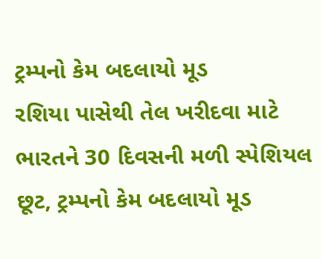ટ્રમ્પનો કેમ બદલાયો મૂડ
રશિયા પાસેથી તેલ ખરીદવા માટે ભારતને 30 દિવસની મળી સ્પેશિયલ છૂટ, ટ્રમ્પનો કેમ બદલાયો મૂડ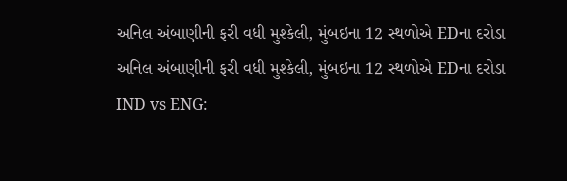અનિલ અંબાણીની ફરી વધી મુશ્કેલી, મુંબઇના 12 સ્થળોએ EDના દરોડા
અનિલ અંબાણીની ફરી વધી મુશ્કેલી, મુંબઇના 12 સ્થળોએ EDના દરોડા
IND vs ENG: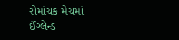રોમાંચક મેચમાં ઈંગ્લેન્ડ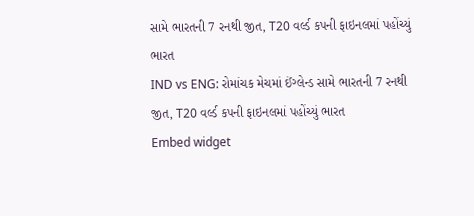સામે ભારતની 7 રનથી જીત, T20 વર્લ્ડ કપની ફાઇનલમાં પહોંચ્યું ભારત
IND vs ENG: રોમાંચક મેચમાં ઈંગ્લેન્ડ સામે ભારતની 7 રનથી જીત, T20 વર્લ્ડ કપની ફાઇનલમાં પહોંચ્યું ભારત
Embed widget